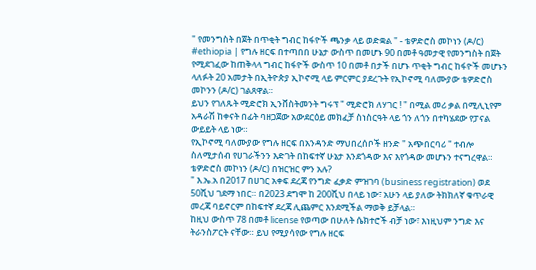" የመንግስት በጀት በጥቂት ግብር ከፋዮች ጫንቃ ላይ ወድቋል " - ቴዎድሮስ መኮነን (ዶ/ር)
#ethiopia | የግሉ ዘርፍ በተጣበበ ሁኔታ ውስጥ በመሆኑ 90 በመቶ ዓመታዊ የመንግስት በጀት የሚደገፈው ከጠቅላላ ግብር ከፋዮች ውስጥ 10 በመቶ በታች በሆኑ ጥቂት ግብር ከፋዮች መሆኑን ላለፉት 20 አመታት በኢትዮጵያ ኢኮኖሚ ላይ ምርምር ያደረጉት የኢኮኖሚ ባለሙያው ቴዎድሮስ መኮንን (ዶ/ር) ገልጸዋል።
ይህን የገለጹት ሚድሮክ ኢንቨስትመንት ግሩፕ " ሚድሮክ ለሃገር ! " በሚል መሪ ቃል በሚሊኒየም አዳራሽ ከቀናት በፊት ባዘጋጀው አውደርዕይ መክፈቻ ስነስርዓት ላይ ጎን ለጎን በተካሄደው የፓናል ውይይት ላይ ነው።
የኢኮኖሚ ባለሙያው የግሉ ዘርፍ በአንዳንድ ማህበረሰቦች ዘንድ " አጭበርባሪ " ተብሎ ስለሚታሰብ የሀገራችንን እድገት በከፍተኛ ሁኔታ እንደጎዳው እና እየጎዳው መሆኑን ተናግረዋል።
ቴዎድሮስ መኮነን (ዶ/ር) በዝርዝር ምን አሉ?
" እ.ኤ.አ በ2017 በሀገር አቀፍ ደረጃ የንግድ ፈቃድ ምዝገባ (business registration) ወደ 50ሺህ ገደማ ነበር። በ2023 ደግሞ ከ 200ሺህ በላይ ነው፣ አሁን ላይ ያለው ትክክለኛ ቁጥራዊ መረጃ ባይኖርም በከፍተኛ ደረጃ ሊጨምር እንደሚችል ማወቅ ይቻላል።
ከዚህ ውስጥ 78 በመቶ license የወጣው በሁለት ሴክተሮች ብቻ ነው፣ እነዚህም ንግድ እና ትራንስፖርት ናቸው። ይህ የሚያሳየው የግሉ ዘርፍ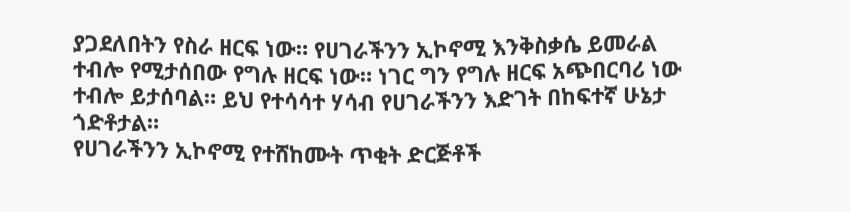ያጋደለበትን የስራ ዘርፍ ነው። የሀገራችንን ኢኮኖሚ እንቅስቃሴ ይመራል ተብሎ የሚታሰበው የግሉ ዘርፍ ነው። ነገር ግን የግሉ ዘርፍ አጭበርባሪ ነው ተብሎ ይታሰባል። ይህ የተሳሳተ ሃሳብ የሀገራችንን እድገት በከፍተኛ ሁኔታ ጎድቶታል።
የሀገራችንን ኢኮኖሚ የተሸከሙት ጥቂት ድርጅቶች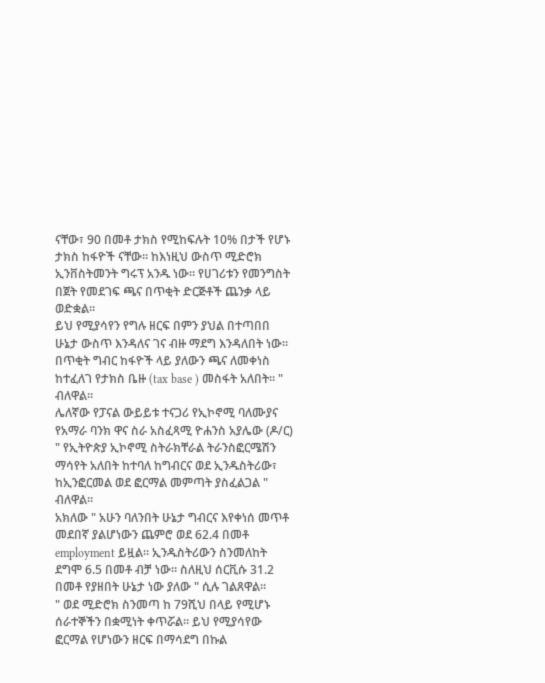ናቸው፣ 90 በመቶ ታክስ የሚከፍሉት 10% በታች የሆኑ ታክስ ከፋዮች ናቸው። ከእነዚህ ውስጥ ሚድሮክ ኢንቨስትመንት ግሩፕ አንዱ ነው። የሀገሪቱን የመንግስት በጀት የመደገፍ ጫና በጥቂት ድርጅቶች ጨንቃ ላይ ወድቋል።
ይህ የሚያሳየን የግሉ ዘርፍ በምን ያህል በተጣበበ ሁኔታ ውስጥ እንዳለና ገና ብዙ ማደግ እንዳለበት ነው። በጥቂት ግብር ከፋዮች ላይ ያለውን ጫና ለመቀነስ ከተፈለገ የታክስ ቤዙ (tax base ) መስፋት አለበት። " ብለዋል።
ሌለኛው የፓናል ውይይቱ ተናጋሪ የኢኮኖሚ ባለሙያና የአማራ ባንክ ዋና ስራ አስፈጻሚ ዮሐንስ አያሌው (ዶ/ር) " የኢትዮጵያ ኢኮኖሚ ስትራክቸራል ትራንስፎርሜሽን ማሳየት አለበት ከተባለ ከግብርና ወደ ኢንዱስትሪው፣ ከኢንፎርመል ወደ ፎርማል መምጣት ያስፈልጋል " ብለዋል።
አክለው " አሁን ባለንበት ሁኔታ ግብርና እየቀነሰ መጥቶ መደበኛ ያልሆነውን ጨምሮ ወደ 62.4 በመቶ employment ይዟል። ኢንዱስትሪውን ስንመለከት ደግሞ 6.5 በመቶ ብቻ ነው። ስለዚህ ሰርቪሱ 31.2 በመቶ የያዘበት ሁኔታ ነው ያለው " ሲሉ ገልጸዋል።
" ወደ ሚድሮክ ስንመጣ ከ 79ሺህ በላይ የሚሆኑ ሰራተኞችን በቋሚነት ቀጥሯል። ይህ የሚያሳየው ፎርማል የሆነውን ዘርፍ በማሳደግ በኩል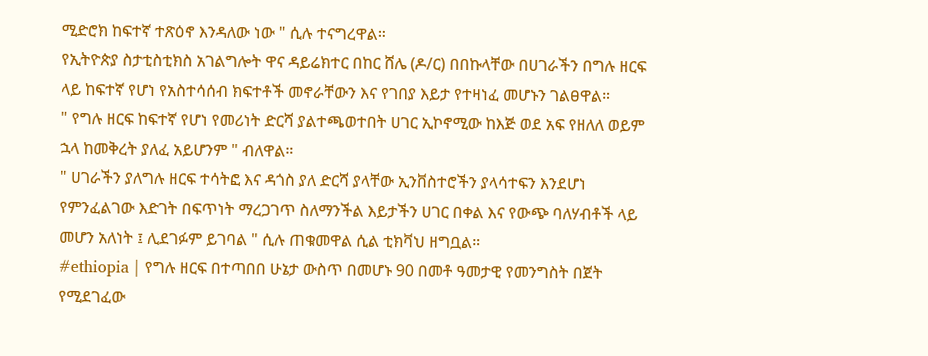ሚድሮክ ከፍተኛ ተጽዕኖ እንዳለው ነው " ሲሉ ተናግረዋል።
የኢትዮጵያ ስታቲስቲክስ አገልግሎት ዋና ዳይሬክተር በከር ሸሌ (ዶ/ር) በበኩላቸው በሀገራችን በግሉ ዘርፍ ላይ ከፍተኛ የሆነ የአስተሳሰብ ክፍተቶች መኖራቸውን እና የገበያ እይታ የተዛነፈ መሆኑን ገልፀዋል።
" የግሉ ዘርፍ ከፍተኛ የሆነ የመሪነት ድርሻ ያልተጫወተበት ሀገር ኢኮኖሚው ከእጅ ወደ አፍ የዘለለ ወይም ኋላ ከመቅረት ያለፈ አይሆንም " ብለዋል።
" ሀገራችን ያለግሉ ዘርፍ ተሳትፎ እና ዳጎስ ያለ ድርሻ ያላቸው ኢንቨስተሮችን ያላሳተፍን እንደሆነ የምንፈልገው እድገት በፍጥነት ማረጋገጥ ስለማንችል እይታችን ሀገር በቀል እና የውጭ ባለሃብቶች ላይ መሆን አለነት ፤ ሊደገፉም ይገባል " ሲሉ ጠቁመዋል ሲል ቲክቫህ ዘግቧል።
#ethiopia | የግሉ ዘርፍ በተጣበበ ሁኔታ ውስጥ በመሆኑ 90 በመቶ ዓመታዊ የመንግስት በጀት የሚደገፈው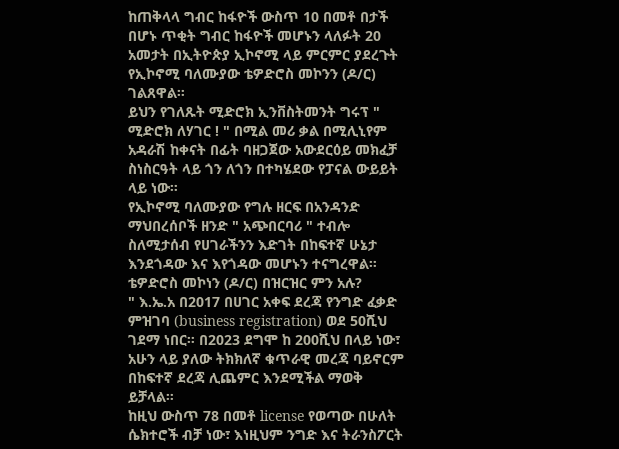ከጠቅላላ ግብር ከፋዮች ውስጥ 10 በመቶ በታች በሆኑ ጥቂት ግብር ከፋዮች መሆኑን ላለፉት 20 አመታት በኢትዮጵያ ኢኮኖሚ ላይ ምርምር ያደረጉት የኢኮኖሚ ባለሙያው ቴዎድሮስ መኮንን (ዶ/ር) ገልጸዋል።
ይህን የገለጹት ሚድሮክ ኢንቨስትመንት ግሩፕ " ሚድሮክ ለሃገር ! " በሚል መሪ ቃል በሚሊኒየም አዳራሽ ከቀናት በፊት ባዘጋጀው አውደርዕይ መክፈቻ ስነስርዓት ላይ ጎን ለጎን በተካሄደው የፓናል ውይይት ላይ ነው።
የኢኮኖሚ ባለሙያው የግሉ ዘርፍ በአንዳንድ ማህበረሰቦች ዘንድ " አጭበርባሪ " ተብሎ ስለሚታሰብ የሀገራችንን እድገት በከፍተኛ ሁኔታ እንደጎዳው እና እየጎዳው መሆኑን ተናግረዋል።
ቴዎድሮስ መኮነን (ዶ/ር) በዝርዝር ምን አሉ?
" እ.ኤ.አ በ2017 በሀገር አቀፍ ደረጃ የንግድ ፈቃድ ምዝገባ (business registration) ወደ 50ሺህ ገደማ ነበር። በ2023 ደግሞ ከ 200ሺህ በላይ ነው፣ አሁን ላይ ያለው ትክክለኛ ቁጥራዊ መረጃ ባይኖርም በከፍተኛ ደረጃ ሊጨምር እንደሚችል ማወቅ ይቻላል።
ከዚህ ውስጥ 78 በመቶ license የወጣው በሁለት ሴክተሮች ብቻ ነው፣ እነዚህም ንግድ እና ትራንስፖርት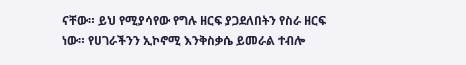ናቸው። ይህ የሚያሳየው የግሉ ዘርፍ ያጋደለበትን የስራ ዘርፍ ነው። የሀገራችንን ኢኮኖሚ እንቅስቃሴ ይመራል ተብሎ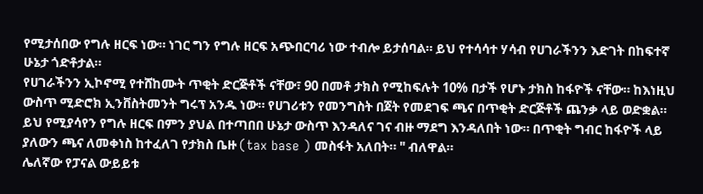የሚታሰበው የግሉ ዘርፍ ነው። ነገር ግን የግሉ ዘርፍ አጭበርባሪ ነው ተብሎ ይታሰባል። ይህ የተሳሳተ ሃሳብ የሀገራችንን እድገት በከፍተኛ ሁኔታ ጎድቶታል።
የሀገራችንን ኢኮኖሚ የተሸከሙት ጥቂት ድርጅቶች ናቸው፣ 90 በመቶ ታክስ የሚከፍሉት 10% በታች የሆኑ ታክስ ከፋዮች ናቸው። ከእነዚህ ውስጥ ሚድሮክ ኢንቨስትመንት ግሩፕ አንዱ ነው። የሀገሪቱን የመንግስት በጀት የመደገፍ ጫና በጥቂት ድርጅቶች ጨንቃ ላይ ወድቋል።
ይህ የሚያሳየን የግሉ ዘርፍ በምን ያህል በተጣበበ ሁኔታ ውስጥ እንዳለና ገና ብዙ ማደግ እንዳለበት ነው። በጥቂት ግብር ከፋዮች ላይ ያለውን ጫና ለመቀነስ ከተፈለገ የታክስ ቤዙ (tax base ) መስፋት አለበት። " ብለዋል።
ሌለኛው የፓናል ውይይቱ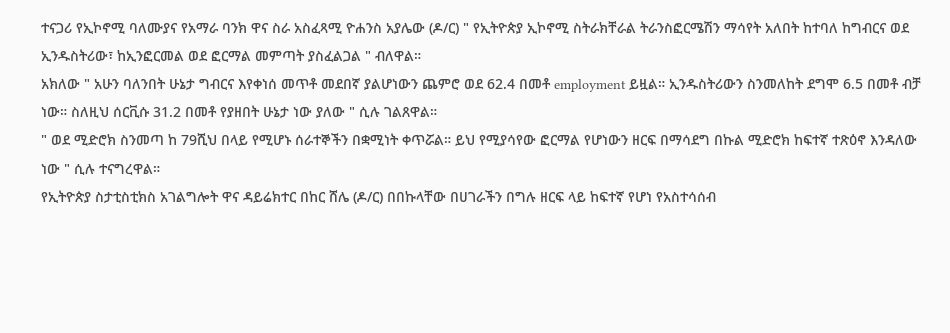ተናጋሪ የኢኮኖሚ ባለሙያና የአማራ ባንክ ዋና ስራ አስፈጻሚ ዮሐንስ አያሌው (ዶ/ር) " የኢትዮጵያ ኢኮኖሚ ስትራክቸራል ትራንስፎርሜሽን ማሳየት አለበት ከተባለ ከግብርና ወደ ኢንዱስትሪው፣ ከኢንፎርመል ወደ ፎርማል መምጣት ያስፈልጋል " ብለዋል።
አክለው " አሁን ባለንበት ሁኔታ ግብርና እየቀነሰ መጥቶ መደበኛ ያልሆነውን ጨምሮ ወደ 62.4 በመቶ employment ይዟል። ኢንዱስትሪውን ስንመለከት ደግሞ 6.5 በመቶ ብቻ ነው። ስለዚህ ሰርቪሱ 31.2 በመቶ የያዘበት ሁኔታ ነው ያለው " ሲሉ ገልጸዋል።
" ወደ ሚድሮክ ስንመጣ ከ 79ሺህ በላይ የሚሆኑ ሰራተኞችን በቋሚነት ቀጥሯል። ይህ የሚያሳየው ፎርማል የሆነውን ዘርፍ በማሳደግ በኩል ሚድሮክ ከፍተኛ ተጽዕኖ እንዳለው ነው " ሲሉ ተናግረዋል።
የኢትዮጵያ ስታቲስቲክስ አገልግሎት ዋና ዳይሬክተር በከር ሸሌ (ዶ/ር) በበኩላቸው በሀገራችን በግሉ ዘርፍ ላይ ከፍተኛ የሆነ የአስተሳሰብ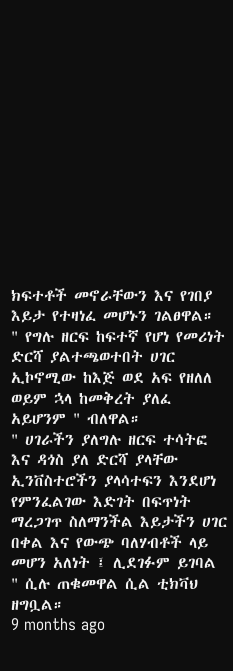ክፍተቶች መኖራቸውን እና የገበያ እይታ የተዛነፈ መሆኑን ገልፀዋል።
" የግሉ ዘርፍ ከፍተኛ የሆነ የመሪነት ድርሻ ያልተጫወተበት ሀገር ኢኮኖሚው ከእጅ ወደ አፍ የዘለለ ወይም ኋላ ከመቅረት ያለፈ አይሆንም " ብለዋል።
" ሀገራችን ያለግሉ ዘርፍ ተሳትፎ እና ዳጎስ ያለ ድርሻ ያላቸው ኢንቨስተሮችን ያላሳተፍን እንደሆነ የምንፈልገው እድገት በፍጥነት ማረጋገጥ ስለማንችል እይታችን ሀገር በቀል እና የውጭ ባለሃብቶች ላይ መሆን አለነት ፤ ሊደገፉም ይገባል " ሲሉ ጠቁመዋል ሲል ቲክቫህ ዘግቧል።
9 months ago